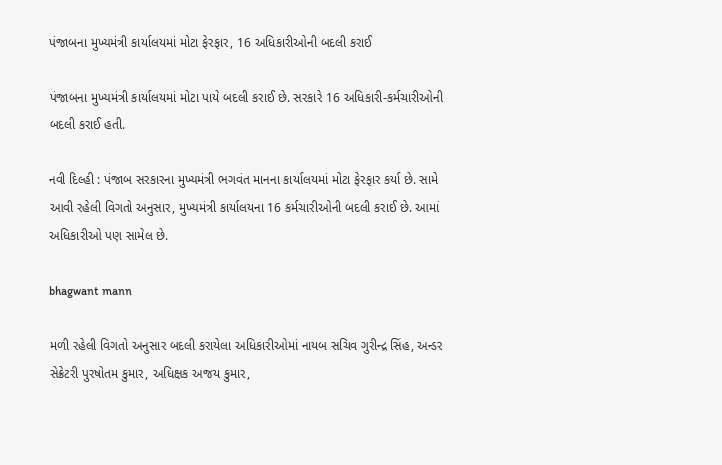પંજાબના મુખ્યમંત્રી કાર્યાલયમાં મોટા ફેરફાર, 16 અધિકારીઓની બદલી કરાઈ

પંજાબના મુખ્યમંત્રી કાર્યાલયમાં મોટા પાયે બદલી કરાઈ છે. સરકારે 16 અધિકારી-કર્મચારીઓની બદલી કરાઈ હતી.

નવી દિલ્હી : પંજાબ સરકારના મુખ્યમંત્રી ભગવંત માનના કાર્યાલયમાં મોટા ફેરફાર કર્યા છે. સામે આવી રહેલી વિગતો અનુસાર, મુખ્યમંત્રી કાર્યાલયના 16 કર્મચારીઓની બદલી કરાઈ છે. આમાં અધિકારીઓ પણ સામેલ છે.

bhagwant mann

મળી રહેલી વિગતો અનુસાર બદલી કરાયેલા અધિકારીઓમાં નાયબ સચિવ ગુરીન્દ્ર સિંહ, અન્ડર સેક્રેટરી પુરષોતમ કુમાર, અધિક્ષક અજય કુમાર,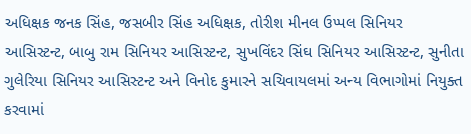અધિક્ષક જનક સિંહ, જસબીર સિંહ અધિક્ષક, તોરીશ મીનલ ઉપ્પલ સિનિયર આસિસ્ટન્ટ, બાબુ રામ સિનિયર આસિસ્ટન્ટ, સુખવિંદર સિંઘ સિનિયર આસિસ્ટન્ટ, સુનીતા ગુલેરિયા સિનિયર આસિસ્ટન્ટ અને વિનોદ કુમારને સચિવાયલમાં અન્ય વિભાગોમાં નિયુક્ત કરવામાં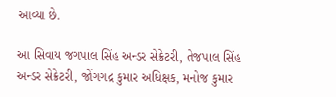આવ્યા છે.

આ સિવાય જગપાલ સિંહ અન્ડર સેક્રેટરી, તેજપાલ સિંહ અન્ડર સેક્રેટરી, જોંગગદ્ર કુમાર અધિક્ષક, મનોજ કુમાર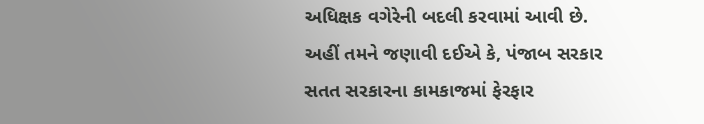અધિક્ષક વગેરેની બદલી કરવામાં આવી છે.
અહીં તમને જણાવી દઈએ કે, પંજાબ સરકાર સતત સરકારના કામકાજમાં ફેરફાર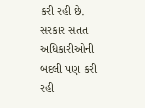કરી રહી છે. સરકાર સતત અધિકારીઓની બદલી પણ કરી રહી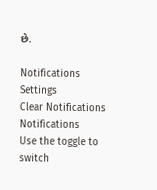છે.

Notifications
Settings
Clear Notifications
Notifications
Use the toggle to switch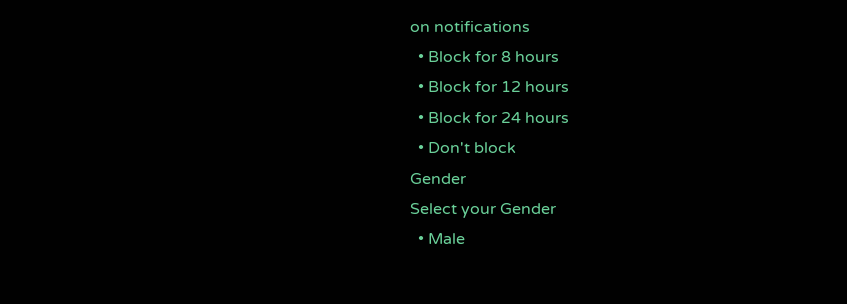on notifications
  • Block for 8 hours
  • Block for 12 hours
  • Block for 24 hours
  • Don't block
Gender
Select your Gender
  • Male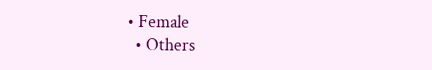• Female
  • Others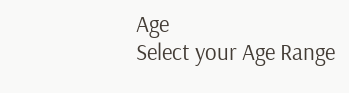Age
Select your Age Range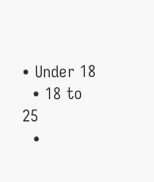• Under 18
  • 18 to 25
  •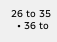26 to 35
  • 36 to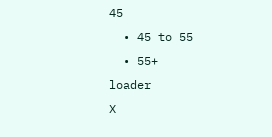45
  • 45 to 55
  • 55+
loader
X